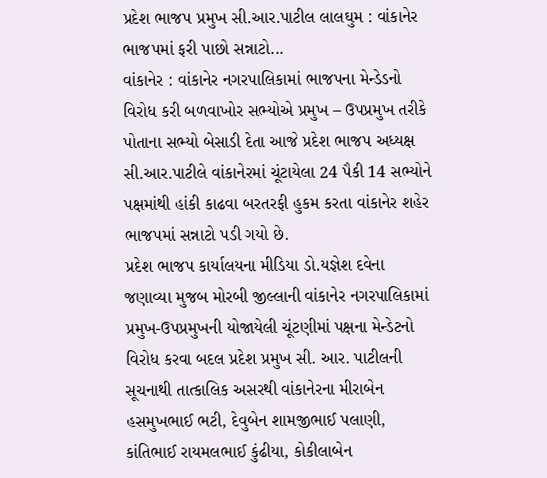પ્રદેશ ભાજપ પ્રમુખ સી.આર.પાટીલ લાલઘુમ : વાંકાનેર ભાજપમાં ફરી પાછો સન્નાટો...
વાંકાનેર : વાંકાનેર નગરપાલિકામાં ભાજપના મેન્ડેડનો વિરોધ કરી બળવાખોર સભ્યોએ પ્રમુખ – ઉપપ્રમુખ તરીકે પોતાના સભ્યો બેસાડી દેતા આજે પ્રદેશ ભાજપ અધ્યક્ષ સી.આર.પાટીલે વાંકાનેરમાં ચૂંટાયેલા 24 પૈકી 14 સભ્યોને પક્ષમાંથી હાંકી કાઢવા બરતરફી હુકમ કરતા વાંકાનેર શહેર ભાજપમાં સન્નાટો પડી ગયો છે.
પ્રદેશ ભાજપ કાર્યાલયના મીડિયા ડો.યજ્ઞેશ દવેના જણાવ્યા મુજબ મોરબી જીલ્લાની વાંકાનેર નગરપાલિકામાં પ્રમુખ-ઉપપ્રમુખની યોજાયેલી ચૂંટણીમાં પક્ષના મેન્ડેટનો વિરોધ કરવા બદલ પ્રદેશ પ્રમુખ સી. આર. પાટીલની સૂચનાથી તાત્કાલિક અસરથી વાંકાનેરના મીરાબેન હસમુખભાઈ ભટી, દેવુબેન શામજીભાઈ પલાણી, કાંતિભાઈ રાયમલભાઈ કુંઢીયા, કોકીલાબેન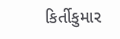કિર્તીકુમાર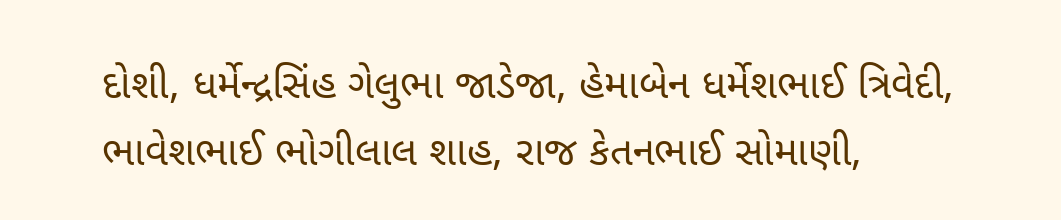દોશી, ધર્મેન્દ્રસિંહ ગેલુભા જાડેજા, હેમાબેન ધર્મેશભાઈ ત્રિવેદી, ભાવેશભાઈ ભોગીલાલ શાહ, રાજ કેતનભાઈ સોમાણી,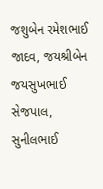જશુબેન રમેશભાઈ જાદવ, જયશ્રીબેન જયસુખભાઈ સેજપાલ, સુનીલભાઈ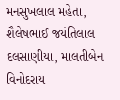મનસુખલાલ મહેતા, શૈલેષભાઈ જયંતિલાલ દલસાણીયા, માલતીબેન વિનોદરાય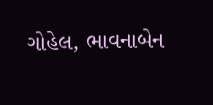ગોહેલ, ભાવનાબેન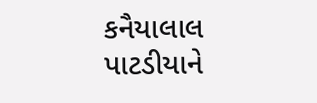કનૈયાલાલ પાટડીયાને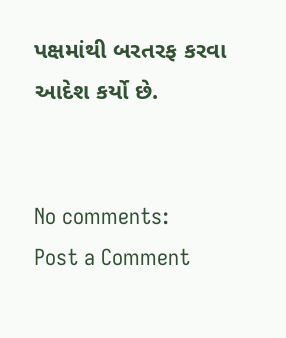પક્ષમાંથી બરતરફ કરવા આદેશ કર્યો છે.


No comments:
Post a Comment